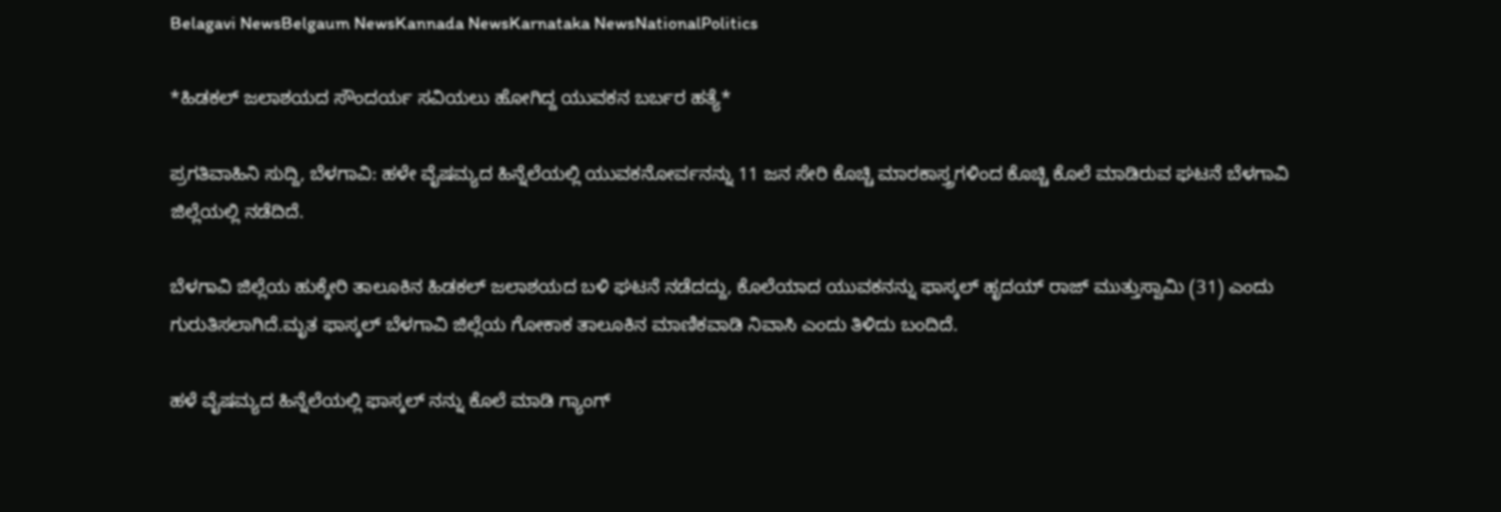Belagavi NewsBelgaum NewsKannada NewsKarnataka NewsNationalPolitics

*ಹಿಡಕಲ್ ಜಲಾಶಯದ ಸೌಂದರ್ಯ ಸವಿಯಲು ಹೋಗಿದ್ದ ಯುವಕನ ಬರ್ಬರ ಹತ್ಯೆ*

ಪ್ರಗತಿವಾಹಿನಿ ಸುದ್ದಿ, ಬೆಳಗಾವಿ: ಹಳೇ ವೈಷಮ್ಯದ ಹಿನ್ನೆಲೆಯಲ್ಲಿ ಯುವಕನೋರ್ವನನ್ನು 11 ಜನ ಸೇರಿ ಕೊಚ್ಚಿ ಮಾರಕಾಸ್ತ್ರಗಳಿಂದ ಕೊಚ್ಚಿ ಕೊಲೆ ಮಾಡಿರುವ ಘಟನೆ ಬೆಳಗಾವಿ ಜಿಲ್ಲೆಯಲ್ಲಿ ನಡೆದಿದೆ.

ಬೆಳಗಾವಿ ಜಿಲ್ಲೆಯ ಹುಕ್ಕೇರಿ ತಾಲೂಕಿನ ಹಿಡಕಲ್ ಜಲಾಶಯದ ಬಳಿ ಘಟನೆ ನಡೆದದ್ದು, ಕೊಲೆಯಾದ ಯುವಕನನ್ನು ಫಾಸ್ಕಲ್ ಹೃದಯ್ ರಾಜ್ ಮುತ್ತುಸ್ವಾಮಿ (31) ಎಂದು ಗುರುತಿಸಲಾಗಿದೆ.ಮೃತ ಫಾಸ್ಕಲ್ ಬೆಳಗಾವಿ ಜಿಲ್ಲೆಯ ಗೋಕಾಕ ತಾಲೂಕಿನ ಮಾಣಿಕವಾಡಿ ನಿವಾಸಿ ಎಂದು ತಿಳಿದು ಬಂದಿದೆ.

ಹಳೆ ವೈಷಮ್ಯದ ಹಿನ್ನೆಲೆಯಲ್ಲಿ ಫಾಸ್ಕಲ್ ನನ್ನು ಕೊಲೆ ಮಾಡಿ ಗ್ಯಾಂಗ್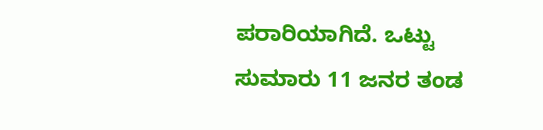ಪರಾರಿಯಾಗಿದೆ. ಒಟ್ಟು
ಸುಮಾರು 11 ಜನರ ತಂಡ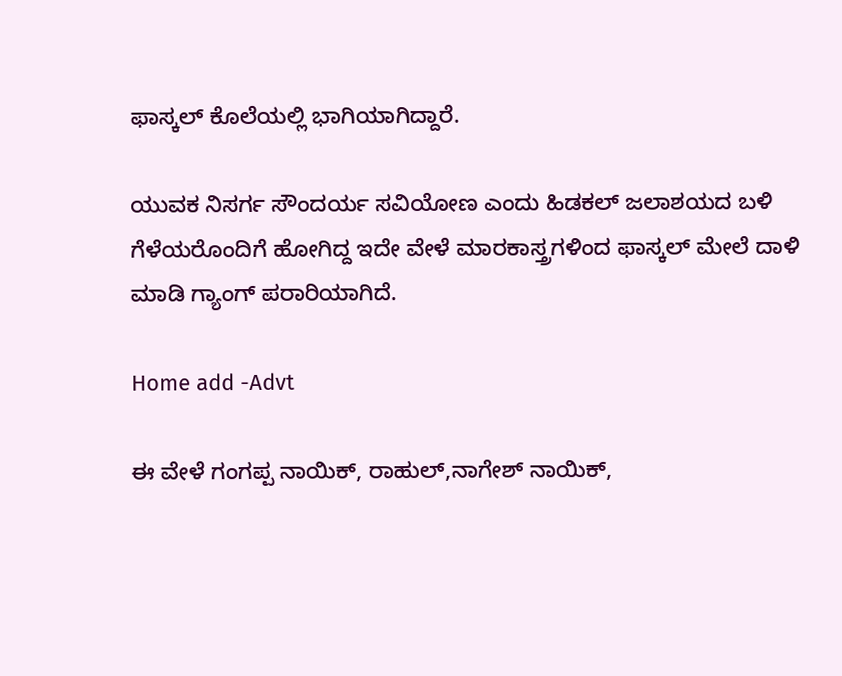ಫಾಸ್ಕಲ್ ಕೊಲೆಯಲ್ಲಿ ಭಾಗಿಯಾಗಿದ್ದಾರೆ.

ಯುವಕ ನಿಸರ್ಗ ಸೌಂದರ್ಯ ಸವಿಯೋಣ ಎಂದು ಹಿಡಕಲ್ ಜಲಾಶಯದ ಬಳಿ ಗೆಳೆಯರೊಂದಿಗೆ ಹೋಗಿದ್ದ ಇದೇ ವೇಳೆ ಮಾರಕಾಸ್ತ್ರಗಳಿಂದ ಫಾಸ್ಕಲ್ ಮೇಲೆ ದಾಳಿ ಮಾಡಿ ಗ್ಯಾಂಗ್ ಪರಾರಿಯಾಗಿದೆ.

Home add -Advt

ಈ ವೇಳೆ ಗಂಗಪ್ಪ ನಾಯಿಕ್, ರಾಹುಲ್,ನಾಗೇಶ್ ನಾಯಿಕ್,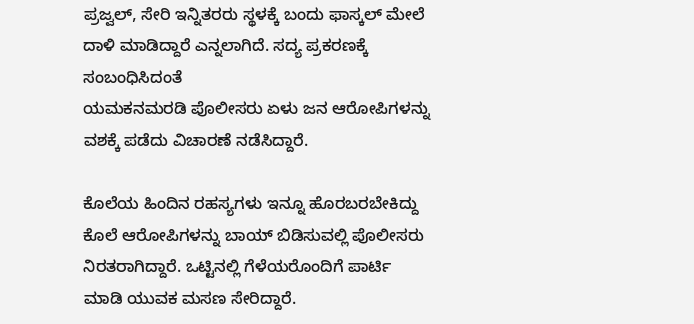ಪ್ರಜ್ವಲ್, ಸೇರಿ ಇನ್ನಿತರರು ಸ್ಥಳಕ್ಕೆ ಬಂದು ಫಾಸ್ಕಲ್ ಮೇಲೆ ದಾಳಿ ಮಾಡಿದ್ದಾರೆ ಎನ್ನಲಾಗಿದೆ. ಸದ್ಯ ಪ್ರಕರಣಕ್ಕೆ ಸಂಬಂಧಿಸಿದಂತೆ
ಯಮಕನಮರಡಿ ಪೊಲೀಸರು ಏಳು ಜ‌ನ ಆರೋಪಿಗಳನ್ನು ವಶಕ್ಕೆ ಪಡೆದು ವಿಚಾರಣೆ ನಡೆಸಿದ್ದಾರೆ.

ಕೊಲೆಯ ಹಿಂದಿನ ರಹಸ್ಯಗಳು ಇನ್ನೂ ಹೊರಬರಬೇಕಿದ್ದು ಕೊಲೆ ಆರೋಪಿಗಳನ್ನು ಬಾಯ್ ಬಿಡಿಸುವಲ್ಲಿ ಪೊಲೀಸರು ನಿರತರಾಗಿದ್ದಾರೆ. ಒಟ್ಟಿನಲ್ಲಿ ಗೆಳೆಯರೊಂದಿಗೆ ಪಾರ್ಟಿ ಮಾಡಿ ಯುವಕ ಮಸಣ ಸೇರಿದ್ದಾರೆ.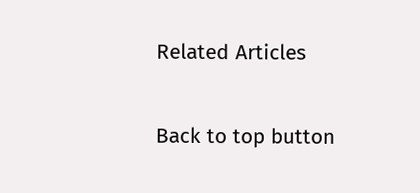Related Articles

Back to top button